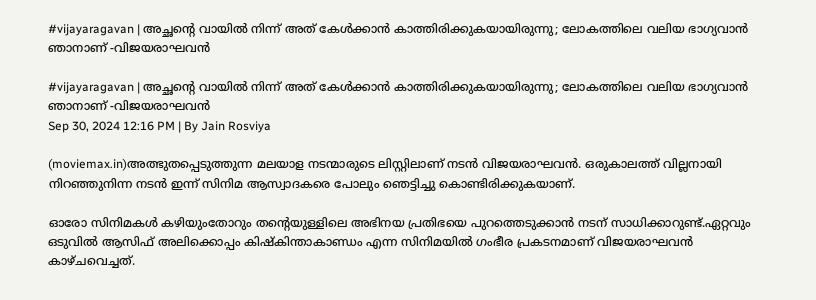#vijayaragavan | അച്ഛന്റെ വായില്‍ നിന്ന് അത് കേൾക്കാൻ കാത്തിരിക്കുകയായിരുന്നു; ലോകത്തിലെ വലിയ ഭാഗ്യവാന്‍ ഞാനാണ് -വിജയരാഘവന്‍

#vijayaragavan | അച്ഛന്റെ വായില്‍ നിന്ന് അത് കേൾക്കാൻ കാത്തിരിക്കുകയായിരുന്നു; ലോകത്തിലെ വലിയ ഭാഗ്യവാന്‍ ഞാനാണ് -വിജയരാഘവന്‍
Sep 30, 2024 12:16 PM | By Jain Rosviya

(moviemax.in)അത്ഭുതപ്പെടുത്തുന്ന മലയാള നടന്മാരുടെ ലിസ്റ്റിലാണ് നടന്‍ വിജയരാഘവന്‍. ഒരുകാലത്ത് വില്ലനായി നിറഞ്ഞുനിന്ന നടന്‍ ഇന്ന് സിനിമ ആസ്വാദകരെ പോലും ഞെട്ടിച്ചു കൊണ്ടിരിക്കുകയാണ്.

ഓരോ സിനിമകള്‍ കഴിയുംതോറും തന്റെയുള്ളിലെ അഭിനയ പ്രതിഭയെ പുറത്തെടുക്കാന്‍ നടന് സാധിക്കാറുണ്ട്.ഏറ്റവും ഒടുവില്‍ ആസിഫ് അലിക്കൊപ്പം കിഷ്‌കിന്താകാണ്ഡം എന്ന സിനിമയില്‍ ഗംഭീര പ്രകടനമാണ് വിജയരാഘവന്‍ കാഴ്ചവെച്ചത്.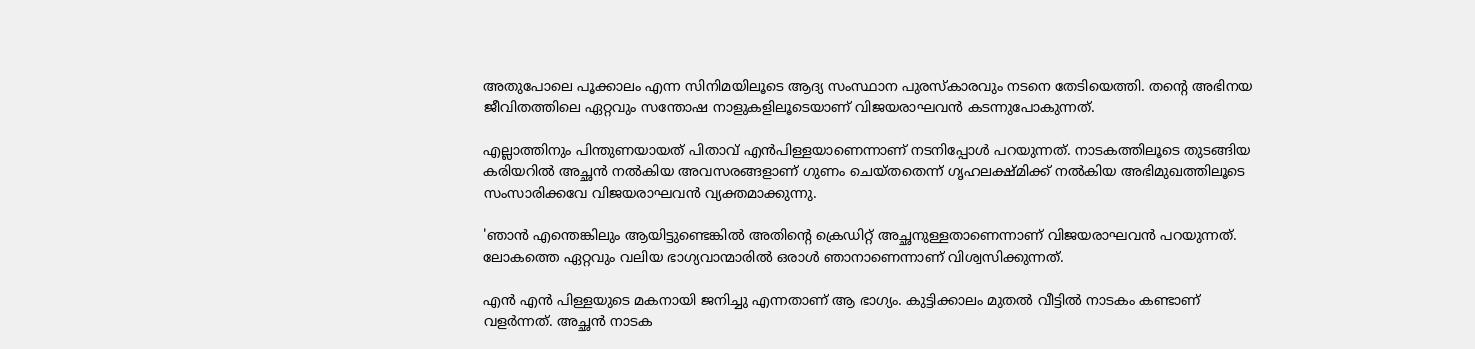അതുപോലെ പൂക്കാലം എന്ന സിനിമയിലൂടെ ആദ്യ സംസ്ഥാന പുരസ്‌കാരവും നടനെ തേടിയെത്തി. തന്റെ അഭിനയ ജീവിതത്തിലെ ഏറ്റവും സന്തോഷ നാളുകളിലൂടെയാണ് വിജയരാഘവന്‍ കടന്നുപോകുന്നത്.

എല്ലാത്തിനും പിന്തുണയായത് പിതാവ് എന്‍പിള്ളയാണെന്നാണ് നടനിപ്പോള്‍ പറയുന്നത്. നാടകത്തിലൂടെ തുടങ്ങിയ കരിയറില്‍ അച്ഛന്‍ നല്‍കിയ അവസരങ്ങളാണ് ഗുണം ചെയ്തതെന്ന് ഗൃഹലക്ഷ്മിക്ക് നല്‍കിയ അഭിമുഖത്തിലൂടെ സംസാരിക്കവേ വിജയരാഘവന്‍ വ്യക്തമാക്കുന്നു.

'ഞാന്‍ എന്തെങ്കിലും ആയിട്ടുണ്ടെങ്കില്‍ അതിന്റെ ക്രെഡിറ്റ് അച്ഛനുള്ളതാണെന്നാണ് വിജയരാഘവന്‍ പറയുന്നത്. ലോകത്തെ ഏറ്റവും വലിയ ഭാഗ്യവാന്മാരില്‍ ഒരാള്‍ ഞാനാണെന്നാണ് വിശ്വസിക്കുന്നത്.

എന്‍ എന്‍ പിള്ളയുടെ മകനായി ജനിച്ചു എന്നതാണ് ആ ഭാഗ്യം. കുട്ടിക്കാലം മുതല്‍ വീട്ടില്‍ നാടകം കണ്ടാണ് വളര്‍ന്നത്. അച്ഛന്‍ നാടക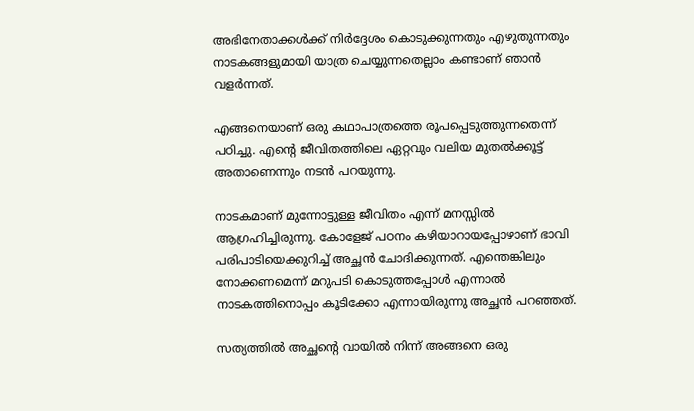അഭിനേതാക്കള്‍ക്ക് നിര്‍ദ്ദേശം കൊടുക്കുന്നതും എഴുതുന്നതും നാടകങ്ങളുമായി യാത്ര ചെയ്യുന്നതെല്ലാം കണ്ടാണ് ഞാന്‍ വളര്‍ന്നത്.

എങ്ങനെയാണ് ഒരു കഥാപാത്രത്തെ രൂപപ്പെടുത്തുന്നതെന്ന് പഠിച്ചു. എന്റെ ജീവിതത്തിലെ ഏറ്റവും വലിയ മുതല്‍ക്കൂട്ട് അതാണെന്നും നടന്‍ പറയുന്നു.

നാടകമാണ് മുന്നോട്ടുള്ള ജീവിതം എന്ന് മനസ്സില്‍ ആഗ്രഹിച്ചിരുന്നു. കോളേജ് പഠനം കഴിയാറായപ്പോഴാണ് ഭാവി പരിപാടിയെക്കുറിച്ച് അച്ഛന്‍ ചോദിക്കുന്നത്. എന്തെങ്കിലും നോക്കണമെന്ന് മറുപടി കൊടുത്തപ്പോള്‍ എന്നാല്‍ നാടകത്തിനൊപ്പം കൂടിക്കോ എന്നായിരുന്നു അച്ഛന്‍ പറഞ്ഞത്.

സത്യത്തില്‍ അച്ഛന്റെ വായില്‍ നിന്ന് അങ്ങനെ ഒരു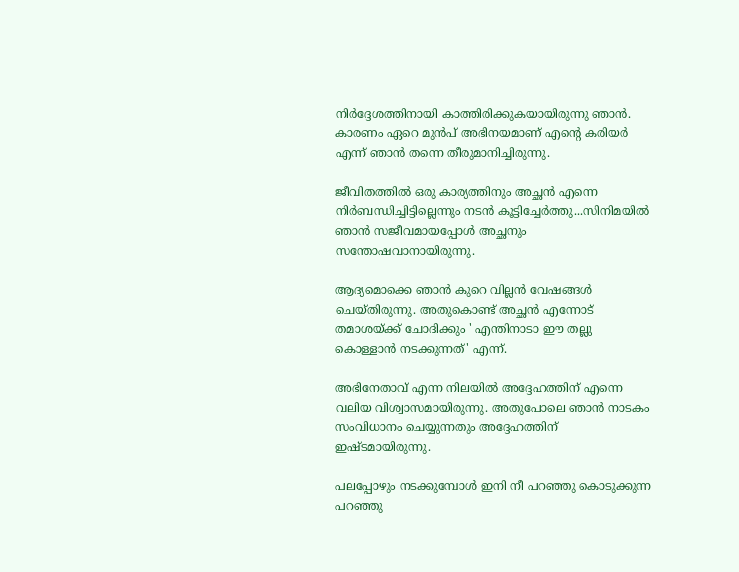നിര്‍ദ്ദേശത്തിനായി കാത്തിരിക്കുകയായിരുന്നു ഞാന്‍. കാരണം ഏറെ മുന്‍പ് അഭിനയമാണ് എന്റെ കരിയര്‍ എന്ന് ഞാന്‍ തന്നെ തീരുമാനിച്ചിരുന്നു.

ജീവിതത്തില്‍ ഒരു കാര്യത്തിനും അച്ഛന്‍ എന്നെ നിര്‍ബന്ധിച്ചിട്ടില്ലെന്നും നടന്‍ കൂട്ടിച്ചേര്‍ത്തു...സിനിമയില്‍ ഞാന്‍ സജീവമായപ്പോള്‍ അച്ഛനും സന്തോഷവാനായിരുന്നു.

ആദ്യമൊക്കെ ഞാന്‍ കുറെ വില്ലന്‍ വേഷങ്ങള്‍ ചെയ്തിരുന്നു. അതുകൊണ്ട് അച്ഛന്‍ എന്നോട് തമാശയ്ക്ക് ചോദിക്കും ' എന്തിനാടാ ഈ തല്ലു കൊള്ളാന്‍ നടക്കുന്നത്' എന്ന്.

അഭിനേതാവ് എന്ന നിലയില്‍ അദ്ദേഹത്തിന് എന്നെ വലിയ വിശ്വാസമായിരുന്നു. അതുപോലെ ഞാന്‍ നാടകം സംവിധാനം ചെയ്യുന്നതും അദ്ദേഹത്തിന് ഇഷ്ടമായിരുന്നു.

പലപ്പോഴും നടക്കുമ്പോള്‍ ഇനി നീ പറഞ്ഞു കൊടുക്കുന്ന പറഞ്ഞു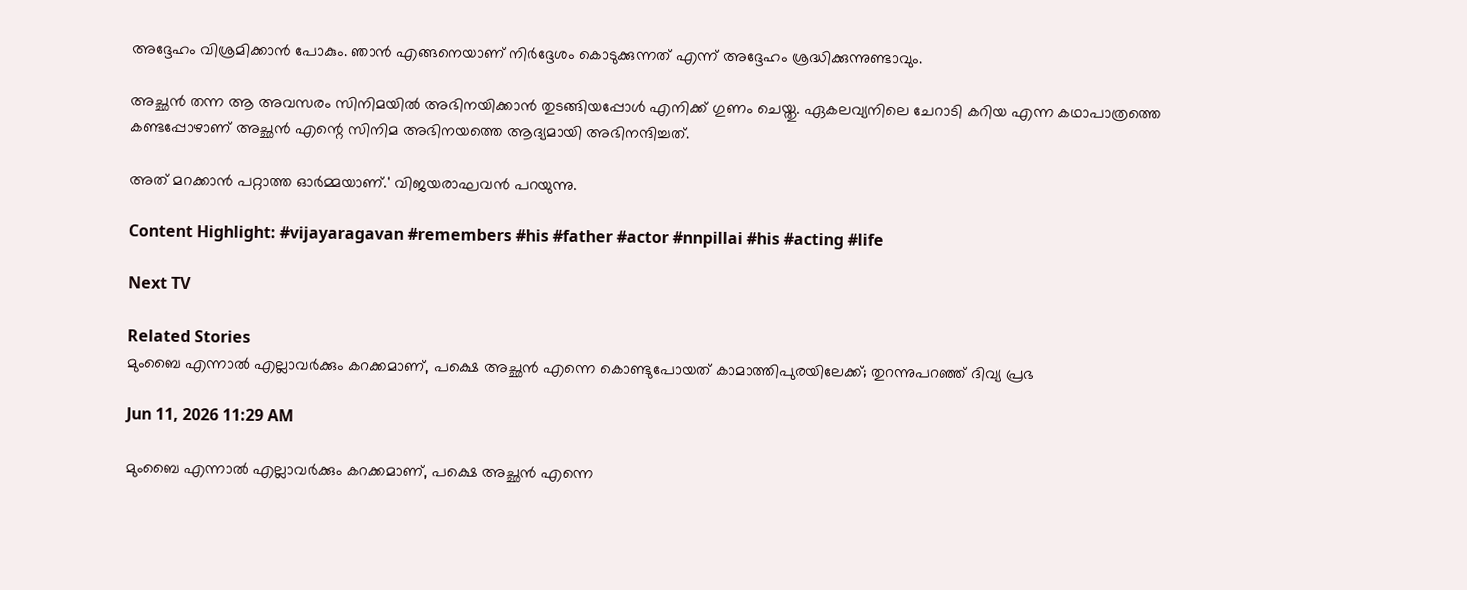അദ്ദേഹം വിശ്രമിക്കാന്‍ പോകും. ഞാന്‍ എങ്ങനെയാണ് നിര്‍ദ്ദേശം കൊടുക്കുന്നത് എന്ന് അദ്ദേഹം ശ്രദ്ധിക്കുന്നുണ്ടാവും.

അച്ഛന്‍ തന്ന ആ അവസരം സിനിമയില്‍ അഭിനയിക്കാന്‍ തുടങ്ങിയപ്പോള്‍ എനിക്ക് ഗുണം ചെയ്തു. ഏകലവ്യനിലെ ചേറാടി കറിയ എന്ന കഥാപാത്രത്തെ കണ്ടപ്പോഴാണ് അച്ഛന്‍ എന്റെ സിനിമ അഭിനയത്തെ ആദ്യമായി അഭിനന്ദിച്ചത്.

അത് മറക്കാന്‍ പറ്റാത്ത ഓര്‍മ്മയാണ്.' വിജയരാഘവന്‍ പറയുന്നു.

Content Highlight: #vijayaragavan #remembers #his #father #actor #nnpillai #his #acting #life

Next TV

Related Stories
മുംബൈ എന്നാൽ എല്ലാവർക്കും കറക്കമാണ്, പക്ഷെ അച്ഛൻ എന്നെ കൊണ്ടുപോയത് കാമാത്തിപുരയിലേക്ക്; തുറന്നുപറഞ്ഞ് ദിവ്യ പ്രഭ

Jun 11, 2026 11:29 AM

മുംബൈ എന്നാൽ എല്ലാവർക്കും കറക്കമാണ്, പക്ഷെ അച്ഛൻ എന്നെ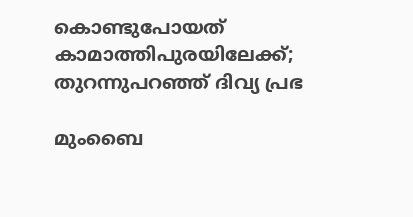കൊണ്ടുപോയത് കാമാത്തിപുരയിലേക്ക്; തുറന്നുപറഞ്ഞ് ദിവ്യ പ്രഭ

മുംബൈ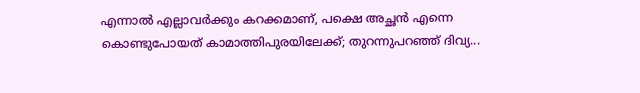എന്നാൽ എല്ലാവർക്കും കറക്കമാണ്, പക്ഷെ അച്ഛൻ എന്നെ കൊണ്ടുപോയത് കാമാത്തിപുരയിലേക്ക്; തുറന്നുപറഞ്ഞ് ദിവ്യ...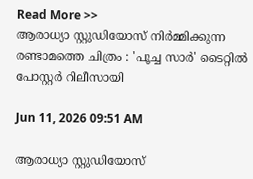Read More >>
ആരാധ്യാ സ്റ്റുഡിയോസ് നിർമ്മിക്കുന്ന രണ്ടാമത്തെ ചിത്രം : 'പൂച്ച സാർ' ടൈറ്റിൽ പോസ്റ്റർ റിലീസായി

Jun 11, 2026 09:51 AM

ആരാധ്യാ സ്റ്റുഡിയോസ്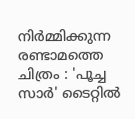നിർമ്മിക്കുന്ന രണ്ടാമത്തെ ചിത്രം : 'പൂച്ച സാർ' ടൈറ്റിൽ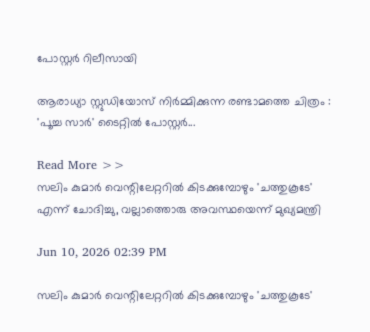പോസ്റ്റർ റിലീസായി

ആരാധ്യാ സ്റ്റുഡിയോസ് നിർമ്മിക്കുന്ന രണ്ടാമത്തെ ചിത്രം : 'പൂച്ച സാർ' ടൈറ്റിൽ പോസ്റ്റർ...

Read More >>
സലിം കുമാർ വെന്റിലേറ്ററിൽ കിടക്കുമ്പോഴും 'ചത്തുകൂടേ' എന്ന് ചോദിച്ചു, വല്ലാത്തൊരു അവസ്ഥയെന്ന് മുഖ്യമന്ത്രി

Jun 10, 2026 02:39 PM

സലിം കുമാർ വെന്റിലേറ്ററിൽ കിടക്കുമ്പോഴും 'ചത്തുകൂടേ'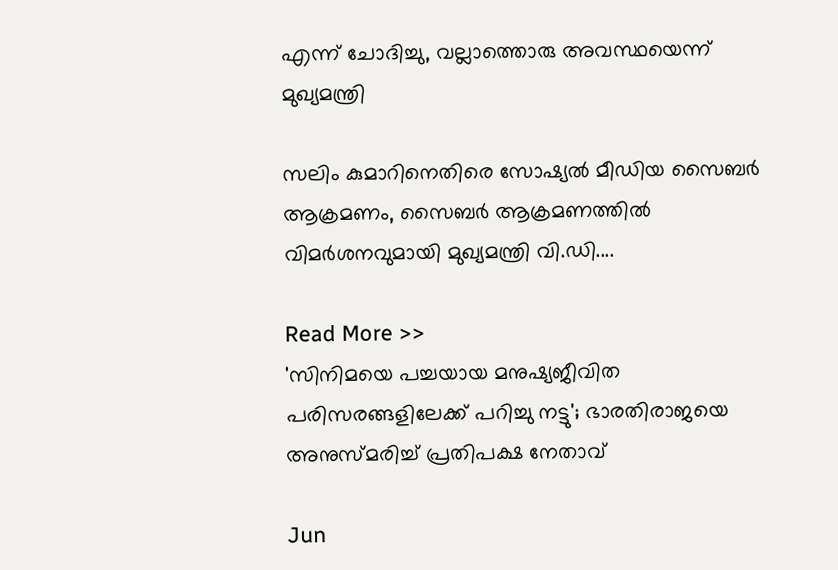എന്ന് ചോദിച്ചു, വല്ലാത്തൊരു അവസ്ഥയെന്ന് മുഖ്യമന്ത്രി

സലിം കുമാറിനെതിരെ സോഷ്യൽ മീഡിയ സൈബർ ആക്രമണം, സൈബർ ആക്രമണത്തിൽ വിമർശനവുമായി മുഖ്യമന്ത്രി വി.ഡി....

Read More >>
'സിനിമയെ പച്ചയായ മനുഷ്യജീവിത പരിസരങ്ങളിലേക്ക് പറിച്ചു നട്ടു'; ഭാരതിരാജയെ അനുസ്മരിച്ച് പ്രതിപക്ഷ നേതാവ്

Jun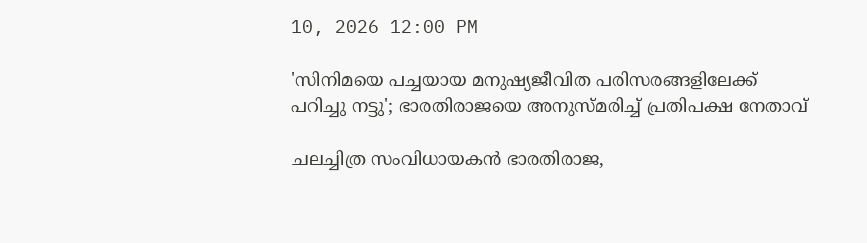10, 2026 12:00 PM

'സിനിമയെ പച്ചയായ മനുഷ്യജീവിത പരിസരങ്ങളിലേക്ക് പറിച്ചു നട്ടു'; ഭാരതിരാജയെ അനുസ്മരിച്ച് പ്രതിപക്ഷ നേതാവ്

ചലച്ചിത്ര സംവിധായകൻ ഭാരതിരാജ,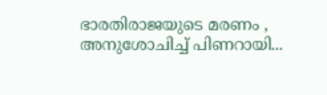ഭാരതിരാജയുടെ മരണം , അനുശോചിച്ച് പിണറായി...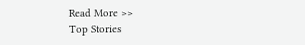Read More >>
Top Stories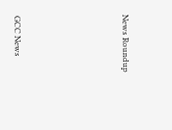News Roundup






GCC News